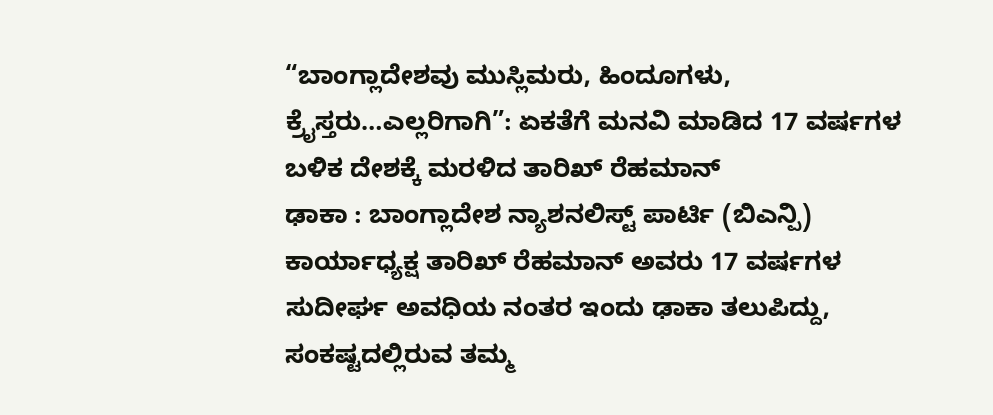“ಬಾಂಗ್ಲಾದೇಶವು ಮುಸ್ಲಿಮರು, ಹಿಂದೂಗಳು, ಕ್ರೈಸ್ತರು…ಎಲ್ಲರಿಗಾಗಿ”: ಏಕತೆಗೆ ಮನವಿ ಮಾಡಿದ 17 ವರ್ಷಗಳ ಬಳಿಕ ದೇಶಕ್ಕೆ ಮರಳಿದ ತಾರಿಖ್ ರೆಹಮಾನ್
ಢಾಕಾ : ಬಾಂಗ್ಲಾದೇಶ ನ್ಯಾಶನಲಿಸ್ಟ್ ಪಾರ್ಟಿ (ಬಿಎನ್ಪಿ) ಕಾರ್ಯಾಧ್ಯಕ್ಷ ತಾರಿಖ್ ರೆಹಮಾನ್ ಅವರು 17 ವರ್ಷಗಳ ಸುದೀರ್ಘ ಅವಧಿಯ ನಂತರ ಇಂದು ಢಾಕಾ ತಲುಪಿದ್ದು, ಸಂಕಷ್ಟದಲ್ಲಿರುವ ತಮ್ಮ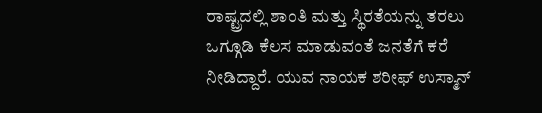ರಾಷ್ಟ್ರದಲ್ಲಿ ಶಾಂತಿ ಮತ್ತು ಸ್ಥಿರತೆಯನ್ನು ತರಲು ಒಗ್ಗೂಡಿ ಕೆಲಸ ಮಾಡುವಂತೆ ಜನತೆಗೆ ಕರೆ ನೀಡಿದ್ದಾರೆ. ಯುವ ನಾಯಕ ಶರೀಫ್ ಉಸ್ಮಾನ್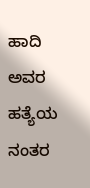ಹಾದಿ ಅವರ ಹತ್ಯೆಯ ನಂತರ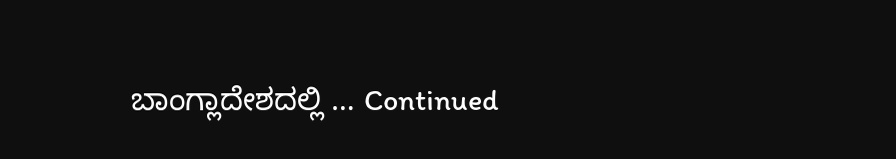ಬಾಂಗ್ಲಾದೇಶದಲ್ಲಿ … Continued